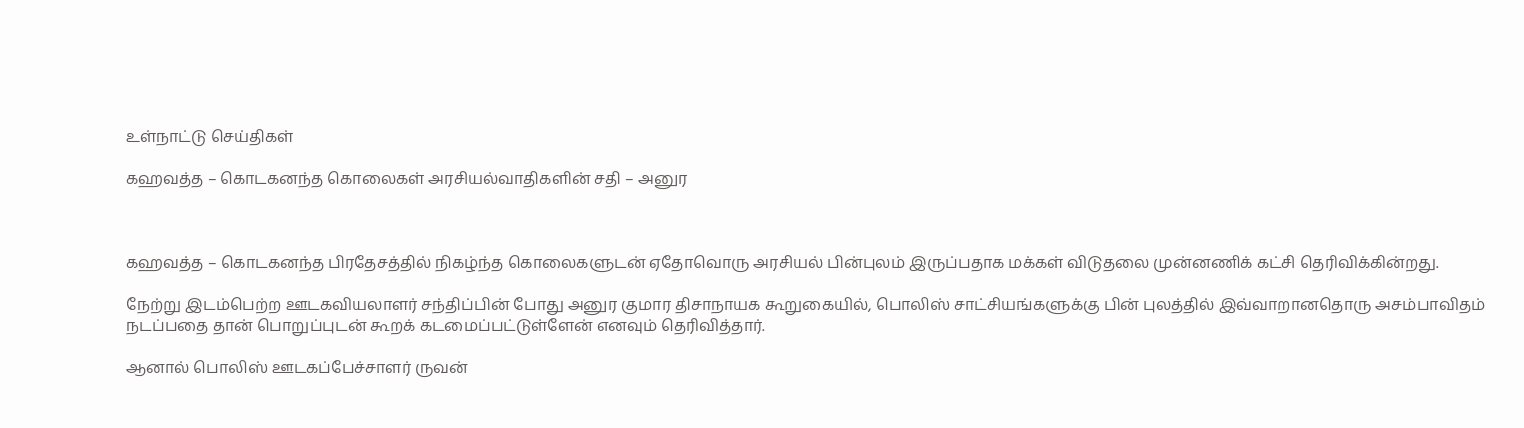உள்நாட்டு செய்திகள்

கஹவத்த – கொடகனந்த கொலைகள் அரசியல்வாதிகளின் சதி – அனுர



கஹவத்த – கொடகனந்த பிரதேசத்தில் நிகழ்ந்த கொலைகளுடன் ஏதோவொரு அரசியல் பின்புலம் இருப்பதாக மக்கள் விடுதலை முன்னணிக் கட்சி தெரிவிக்கின்றது.

நேற்று இடம்பெற்ற ஊடகவியலாளர் சந்திப்பின் போது அனுர குமார திசாநாயக கூறுகையில், பொலிஸ் சாட்சியங்களுக்கு பின் புலத்தில் இவ்வாறானதொரு அசம்பாவிதம் நடப்பதை தான் பொறுப்புடன் கூறக் கடமைப்பட்டுள்ளேன் எனவும் தெரிவித்தார்.

ஆனால் பொலிஸ் ஊடகப்பேச்சாளர் ருவன்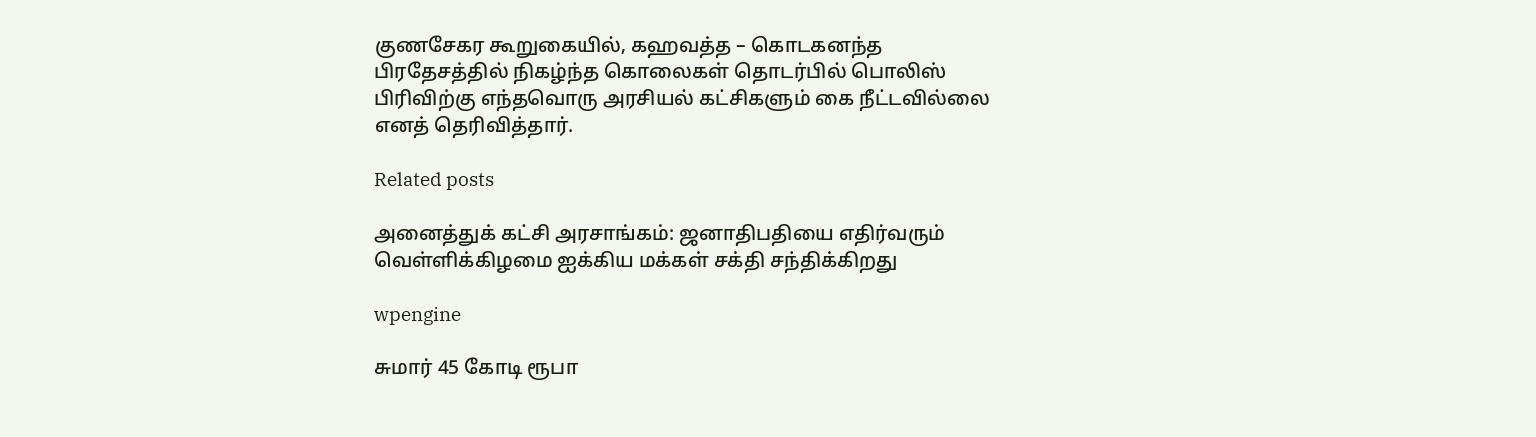குணசேகர கூறுகையில், கஹவத்த – கொடகனந்த பிரதேசத்தில் நிகழ்ந்த கொலைகள் தொடர்பில் பொலிஸ் பிரிவிற்கு எந்தவொரு அரசியல் கட்சிகளும் கை நீட்டவில்லை எனத் தெரிவித்தார்.

Related posts

அனைத்துக் கட்சி அரசாங்கம்: ஜனாதிபதியை எதிர்வரும் வெள்ளிக்கிழமை ஐக்கிய மக்கள் சக்தி சந்திக்கிறது

wpengine

சுமார் 45 கோடி ரூபா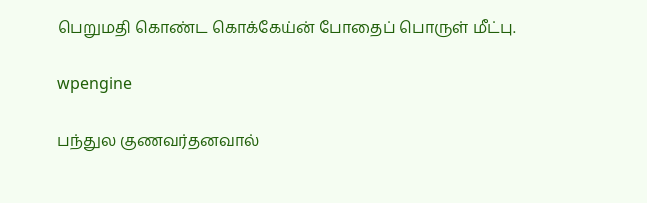பெறுமதி கொண்ட கொக்கேய்ன் போதைப் பொருள் மீட்பு.

wpengine

பந்துல குணவர்தனவால்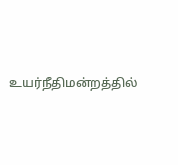உயர்நீதிமன்றத்தில்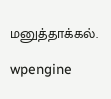மனுத்தாக்கல்.

wpengine